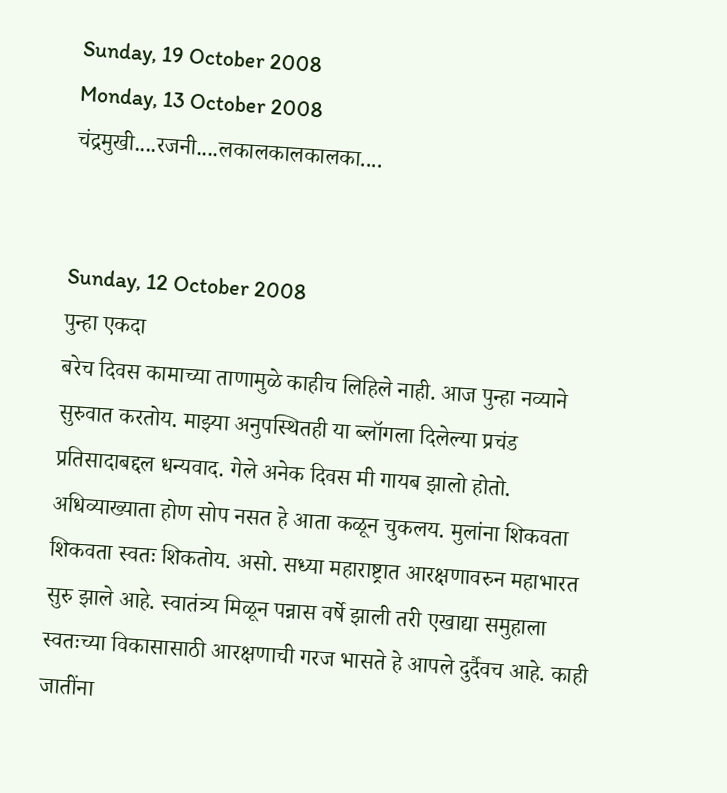Sunday, 19 October 2008
Monday, 13 October 2008
चंद्रमुखी....रजनी....लकालकालकालका....


Sunday, 12 October 2008
पुन्हा एकदा
बरेच दिवस कामाच्या ताणामुळे काहीच लिहिले नाही. आज पुन्हा नव्याने सुरुवात करतोय. माझ्या अनुपस्थितही या ब्लॉगला दिलेल्या प्रचंड प्रतिसादाबद्दल धन्यवाद. गेले अनेक दिवस मी गायब झालो होतो. अधिव्याख्याता होण सोप नसत हे आता कळून चुकलय. मुलांना शिकवता शिकवता स्वतः शिकतोय. असो. सध्या महाराष्ट्रात आरक्षणावरुन महाभारत सुरु झाले आहे. स्वातंत्र्य मिळून पन्नास वर्षे झाली तरी एखाद्या समुहाला स्वतःच्या विकासासाठी आरक्षणाची गरज भासते हे आपले दुर्दैवच आहे. काही जातींना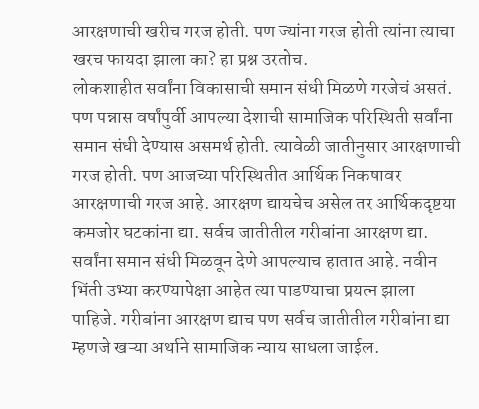आरक्षणाची खरीच गरज होती. पण ज्यांना गरज होती त्यांना त्याचा खरच फायदा झाला का? हा प्रश्न उरतोच.
लोकशाहीत सर्वांना विकासाची समान संधी मिळणे गरजेचं असतं. पण पन्नास वर्षांपुर्वी आपल्या देशाची सामाजिक परिस्थिती सर्वांना समान संधी देण्यास असमर्थ होती. त्यावेळी जातीनुसार आरक्षणाची गरज होती. पण आजच्या परिस्थितीत आर्थिक निकषावर आरक्षणाची गरज आहे. आरक्षण द्यायचेच असेल तर आर्थिकदृष्टया कमजोर घटकांना द्या. सर्वच जातीतील गरीबांना आरक्षण द्या. सर्वांना समान संधी मिळवून देणे आपल्याच हातात आहे. नवीन भिंती उभ्या करण्यापेक्षा आहेत त्या पाडण्याचा प्रयत्न झाला पाहिजे. गरीबांना आरक्षण द्याच पण सर्वच जातीतील गरीबांना द्या म्हणजे खऱ्या अर्थाने सामाजिक न्याय साधला जाईल.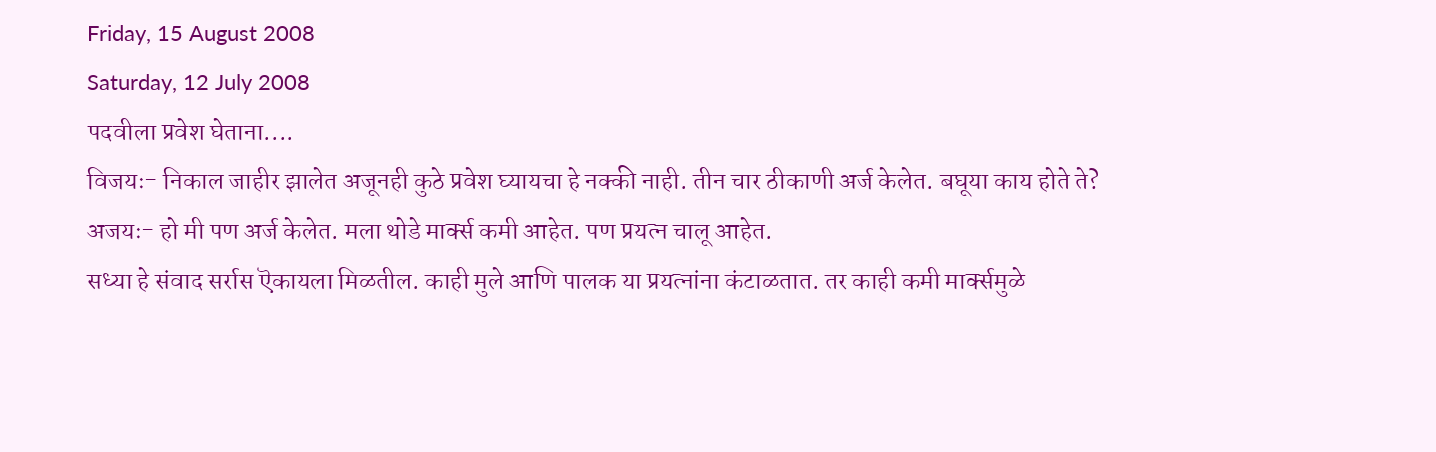Friday, 15 August 2008
Saturday, 12 July 2008
पदवीला प्रवेश घेताना....
विजयः- निकाल जाहीर झालेत अजूनही कुठे प्रवेश घ्यायचा हे नक्की नाही. तीन चार ठीकाणी अर्ज केलेत. बघूया काय होते ते?
अजयः- हो मी पण अर्ज केलेत. मला थोडे मार्क्स कमी आहेत. पण प्रयत्न चालू आहेत.
सध्या हे संवाद सर्रास ऎकायला मिळतील. काही मुले आणि पालक या प्रयत्नांना कंटाळतात. तर काही कमी मार्क्समुळे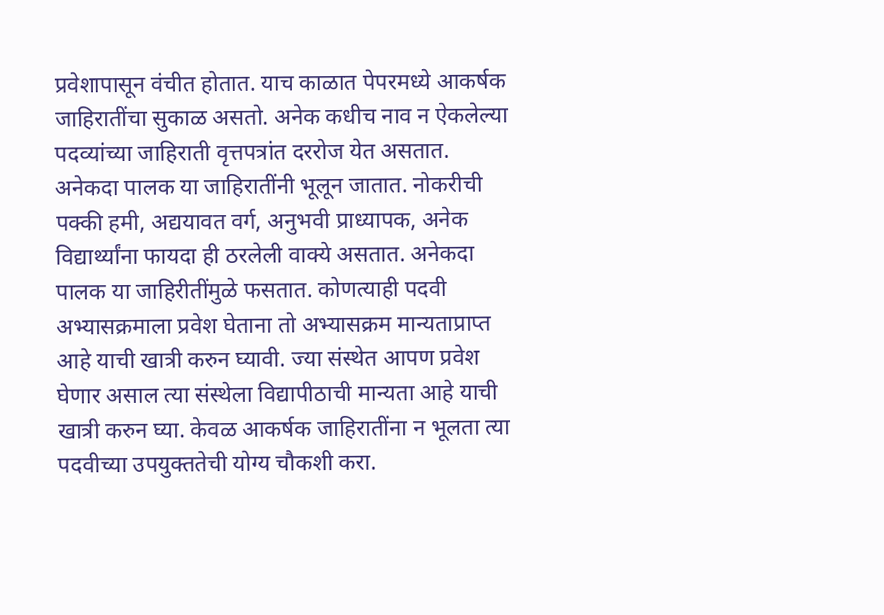प्रवेशापासून वंचीत होतात. याच काळात पेपरमध्ये आकर्षक जाहिरातींचा सुकाळ असतो. अनेक कधीच नाव न ऐकलेल्या पदव्यांच्या जाहिराती वृत्तपत्रांत दररोज येत असतात. अनेकदा पालक या जाहिरातींनी भूलून जातात. नोकरीची पक्की हमी, अद्ययावत वर्ग, अनुभवी प्राध्यापक, अनेक विद्यार्थ्यांना फायदा ही ठरलेली वाक्ये असतात. अनेकदा पालक या जाहिरीतींमुळे फसतात. कोणत्याही पदवी अभ्यासक्रमाला प्रवेश घेताना तो अभ्यासक्रम मान्यताप्राप्त आहे याची खात्री करुन घ्यावी. ज्या संस्थेत आपण प्रवेश घेणार असाल त्या संस्थेला विद्यापीठाची मान्यता आहे याची खात्री करुन घ्या. केवळ आकर्षक जाहिरातींना न भूलता त्या पदवीच्या उपयुक्ततेची योग्य चौकशी करा.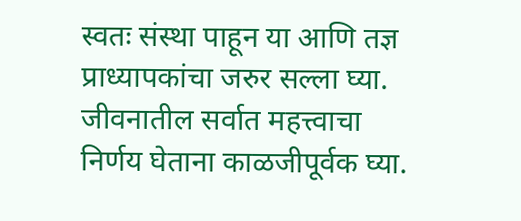स्वतः संस्था पाहून या आणि तज्ञ प्राध्यापकांचा जरुर सल्ला घ्या. जीवनातील सर्वात महत्त्वाचा निर्णय घेताना काळजीपूर्वक घ्या.